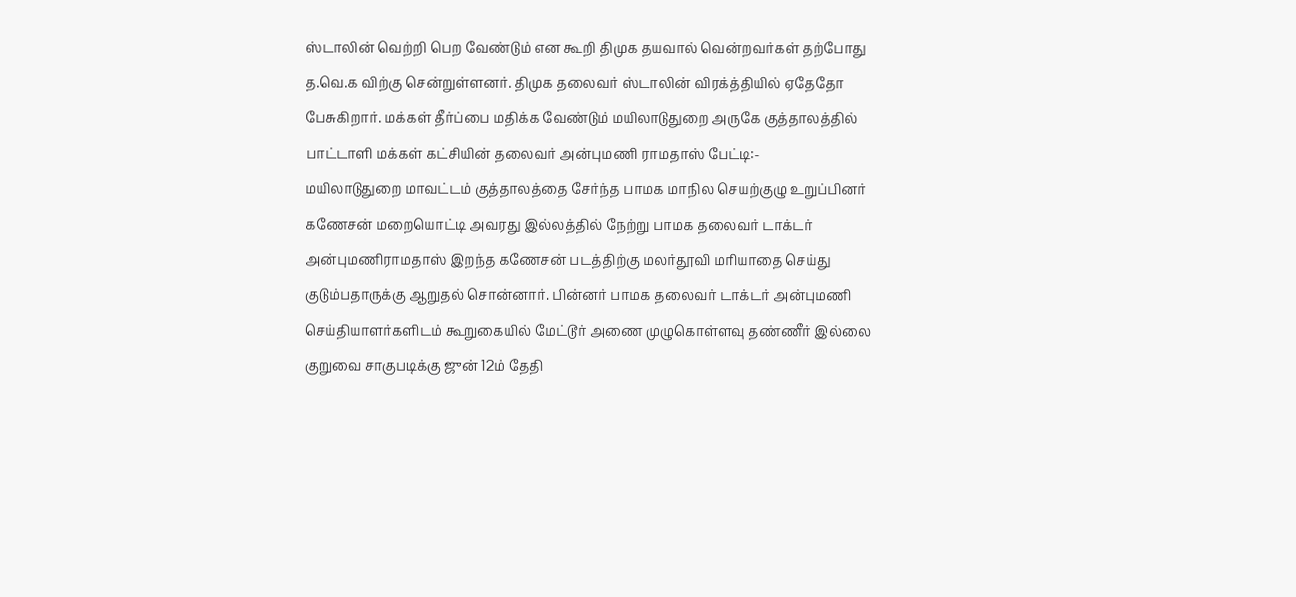ஸ்டாலின் வெற்றி பெற வேண்டும் என கூறி திமுக தயவால் வென்றவர்கள் தற்போது த.வெ.க விற்கு சென்றுள்ளனர். திமுக தலைவர் ஸ்டாலின் விரக்த்தியில் ஏதேதோ பேசுகிறார். மக்கள் தீர்ப்பை மதிக்க வேண்டும் மயிலாடுதுறை அருகே குத்தாலத்தில் பாட்டாளி மக்கள் கட்சியின் தலைவர் அன்புமணி ராமதாஸ் பேட்டி:-
மயிலாடுதுறை மாவட்டம் குத்தாலத்தை சேர்ந்த பாமக மாநில செயற்குழு உறுப்பினர் கணேசன் மறையொட்டி அவரது இல்லத்தில் நேற்று பாமக தலைவர் டாக்டர் அன்புமணிராமதாஸ் இறந்த கணேசன் படத்திற்கு மலர்தூவி மரியாதை செய்து குடும்பதாருக்கு ஆறுதல் சொன்னார். பின்னர் பாமக தலைவர் டாக்டர் அன்புமணி செய்தியாளர்களிடம் கூறுகையில் மேட்டூர் அணை முழுகொள்ளவு தண்ணீர் இல்லை குறுவை சாகுபடிக்கு ஜுன் 12ம் தேதி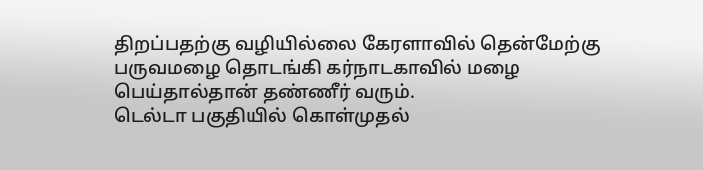திறப்பதற்கு வழியில்லை கேரளாவில் தென்மேற்கு பருவமழை தொடங்கி கர்நாடகாவில் மழை பெய்தால்தான் தண்ணீர் வரும்.
டெல்டா பகுதியில் கொள்முதல்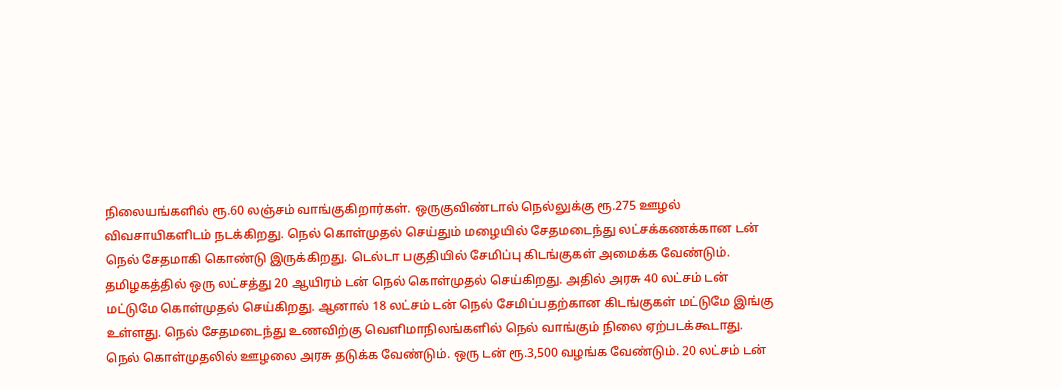நிலையங்களில் ரூ.60 லஞ்சம் வாங்குகிறார்கள். ஒருகுவிண்டால் நெல்லுக்கு ரூ.275 ஊழல் விவசாயிகளிடம் நடக்கிறது. நெல் கொள்முதல் செய்தும் மழையில் சேதமடைந்து லட்சக்கணக்கான டன் நெல் சேதமாகி கொண்டு இருக்கிறது. டெல்டா பகுதியில் சேமிப்பு கிடங்குகள் அமைக்க வேண்டும். தமிழகத்தில் ஒரு லட்சத்து 20 ஆயிரம் டன் நெல் கொள்முதல் செய்கிறது. அதில் அரசு 40 லட்சம் டன் மட்டுமே கொள்முதல் செய்கிறது. ஆனால் 18 லட்சம் டன் நெல் சேமிப்பதற்கான கிடங்குகள் மட்டுமே இங்கு உள்ளது. நெல் சேதமடைந்து உணவிற்கு வெளிமாநிலங்களில் நெல் வாங்கும் நிலை ஏற்படக்கூடாது. நெல் கொள்முதலில் ஊழலை அரசு தடுக்க வேண்டும். ஒரு டன் ரூ.3,500 வழங்க வேண்டும். 20 லட்சம் டன்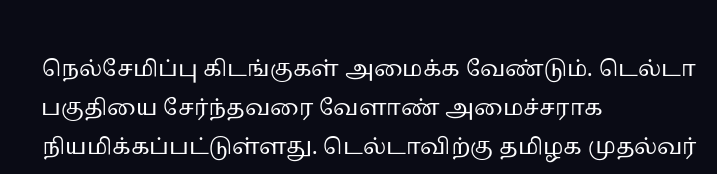நெல்சேமிப்பு கிடங்குகள் அமைக்க வேண்டும். டெல்டா பகுதியை சேர்ந்தவரை வேளாண் அமைச்சராக நியமிக்கப்பட்டுள்ளது. டெல்டாவிற்கு தமிழக முதல்வர்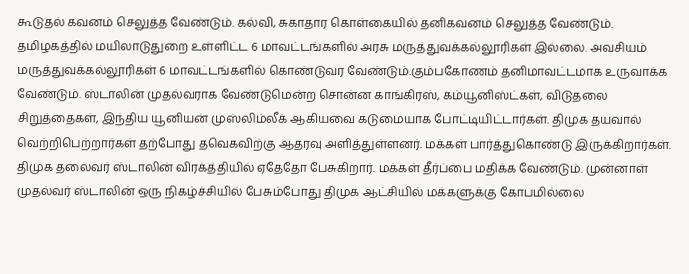கூடுதல் கவனம் செலுத்த வேண்டும். கல்வி, சுகாதார கொள்கையில் தனிகவனம் செலுத்த வேண்டும். தமிழகத்தில் மயிலாடுதுறை உள்ளிட்ட 6 மாவட்டங்களில் அரசு மருத்துவக்கல்லூரிகள் இல்லை. அவசியம் மருத்துவக்கல்லூரிகள் 6 மாவட்டங்களில் கொண்டுவர வேண்டும்.கும்பகோணம் தனிமாவட்டமாக உருவாக்க வேண்டும். ஸ்டாலின் முதல்வராக வேண்டுமென்ற சொன்ன காங்கிரஸ், கம்யூனிஸ்ட்கள், விடுதலை சிறுத்தைகள், இந்திய யூனியன் முஸ்லிம்லீக் ஆகியவை கடுமையாக போட்டியிட்டார்கள். திமுக தயவால் வெற்றிபெற்றார்கள் தற்போது தவெகவிற்கு ஆதரவு அளித்துள்ளனர். மக்கள் பார்த்துகொண்டு இருக்கிறார்கள். திமுக தலைவர் ஸ்டாலின் விரக்த்தியில் ஏதேதோ பேசுகிறார். மக்கள் தீர்ப்பை மதிக்க வேண்டும். முன்னாள் முதல்வர் ஸ்டாலின் ஒரு நிகழ்ச்சியில் பேசும்போது திமுக ஆட்சியில் மக்களுக்கு கோபமில்லை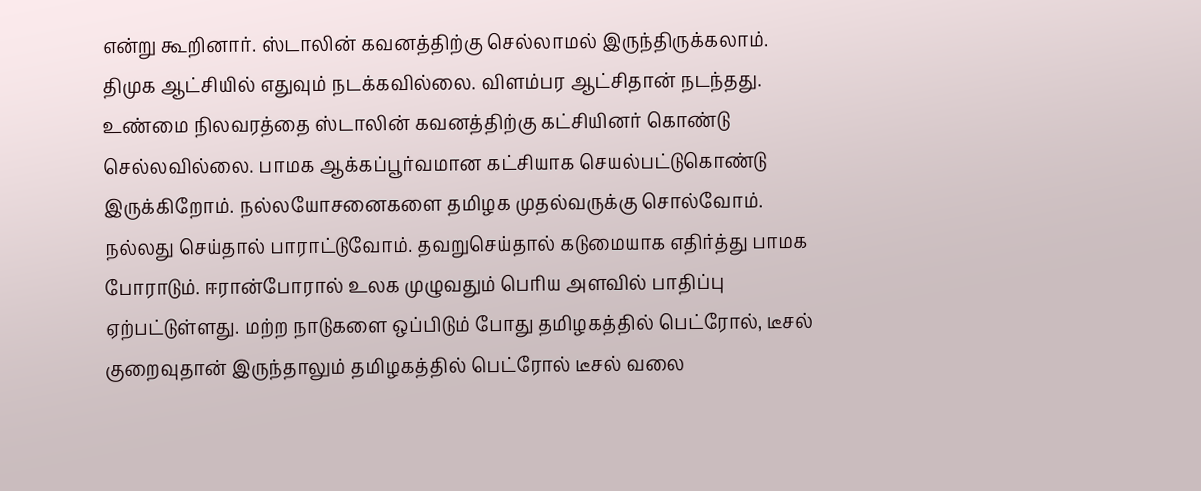என்று கூறினார். ஸ்டாலின் கவனத்திற்கு செல்லாமல் இருந்திருக்கலாம். திமுக ஆட்சியில் எதுவும் நடக்கவில்லை. விளம்பர ஆட்சிதான் நடந்தது. உண்மை நிலவரத்தை ஸ்டாலின் கவனத்திற்கு கட்சியினர் கொண்டு செல்லவில்லை. பாமக ஆக்கப்பூர்வமான கட்சியாக செயல்பட்டுகொண்டு இருக்கிறோம். நல்லயோசனைகளை தமிழக முதல்வருக்கு சொல்வோம். நல்லது செய்தால் பாராட்டுவோம். தவறுசெய்தால் கடுமையாக எதிர்த்து பாமக போராடும். ஈரான்போரால் உலக முழுவதும் பெரிய அளவில் பாதிப்பு ஏற்பட்டுள்ளது. மற்ற நாடுகளை ஒப்பிடும் போது தமிழகத்தில் பெட்ரோல், டீசல் குறைவுதான் இருந்தாலும் தமிழகத்தில் பெட்ரோல் டீசல் வலை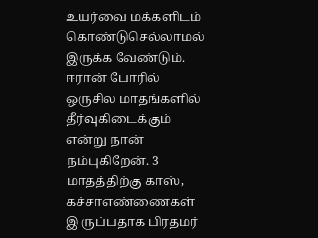உயர்வை மக்களிடம் கொண்டுசெல்லாமல் இருக்க வேண்டும். ஈரான் போரில் ஒருசில மாதங்களில் தீர்வுகிடைக்கும் என்று நான் நம்புகிறேன். 3 மாதத்திற்கு காஸ், கச்சாஎண்ணைகள் இ ருப்பதாக பிரதமர்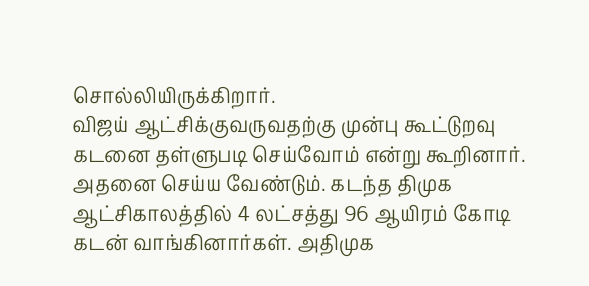சொல்லியிருக்கிறார்.
விஜய் ஆட்சிக்குவருவதற்கு முன்பு கூட்டுறவு கடனை தள்ளுபடி செய்வோம் என்று கூறினார். அதனை செய்ய வேண்டும். கடந்த திமுக ஆட்சிகாலத்தில் 4 லட்சத்து 96 ஆயிரம் கோடி கடன் வாங்கினார்கள். அதிமுக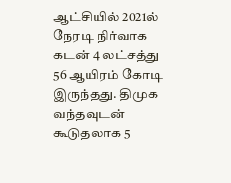ஆட்சியில் 2021ல் நேரடி நிர்வாக கடன் 4 லட்சத்து 56 ஆயிரம் கோடி இருந்தது. திமுக வந்தவுடன் கூடுதலாக 5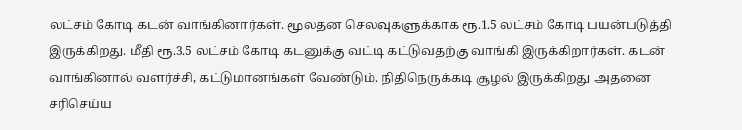லட்சம் கோடி கடன் வாங்கினார்கள். மூலதன செலவுகளுக்காக ரூ.1.5 லட்சம் கோடி பயன்படுத்தி இருக்கிறது. மீதி ரூ.3.5 லட்சம் கோடி கடனுக்கு வட்டி கட்டுவதற்கு வாங்கி இருக்கிறார்கள். கடன் வாங்கினால் வளர்ச்சி, கட்டுமானங்கள் வேண்டும். நிதிநெருக்கடி சூழல் இருக்கிறது அதனை சரிசெய்ய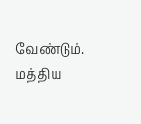வேண்டும். மத்திய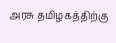அரசு தமிழகத்திற்கு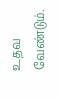உதவ வேண்டும்.